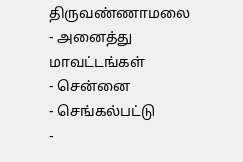திருவண்ணாமலை
- அனைத்து மாவட்டங்கள்
- சென்னை
- செங்கல்பட்டு
-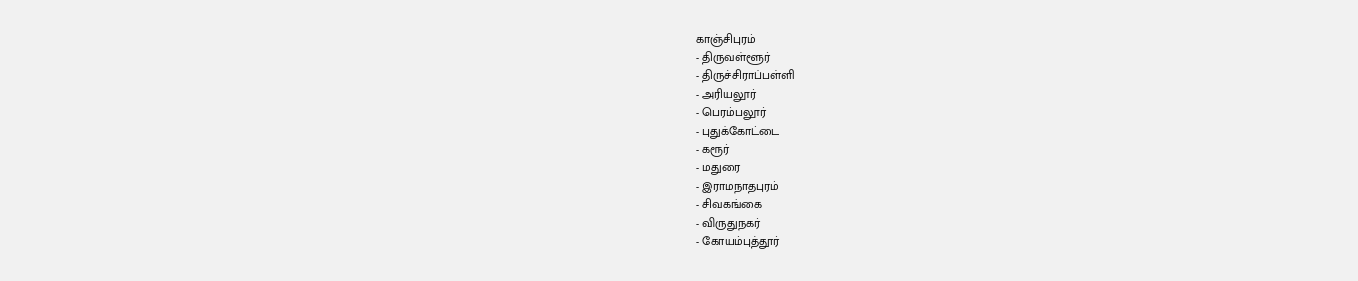காஞ்சிபுரம்
- திருவள்ளூர்
- திருச்சிராப்பள்ளி
- அரியலூர்
- பெரம்பலூர்
- புதுக்கோட்டை
- கரூர்
- மதுரை
- இராமநாதபுரம்
- சிவகங்கை
- விருதுநகர்
- கோயம்புத்தூர்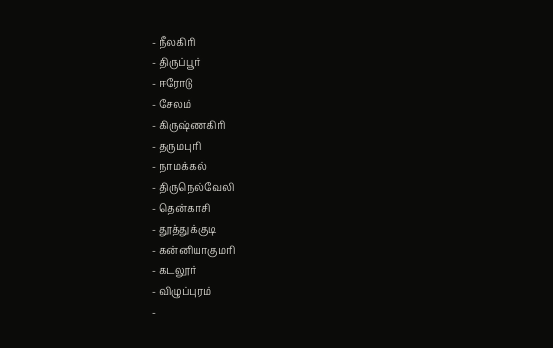- நீலகிரி
- திருப்பூர்
- ஈரோடு
- சேலம்
- கிருஷ்ணகிரி
- தருமபுரி
- நாமக்கல்
- திருநெல்வேலி
- தென்காசி
- தூத்துக்குடி
- கன்னியாகுமரி
- கடலூர்
- விழுப்புரம்
-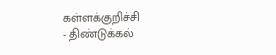கள்ளக்குறிச்சி
- திண்டுக்கல்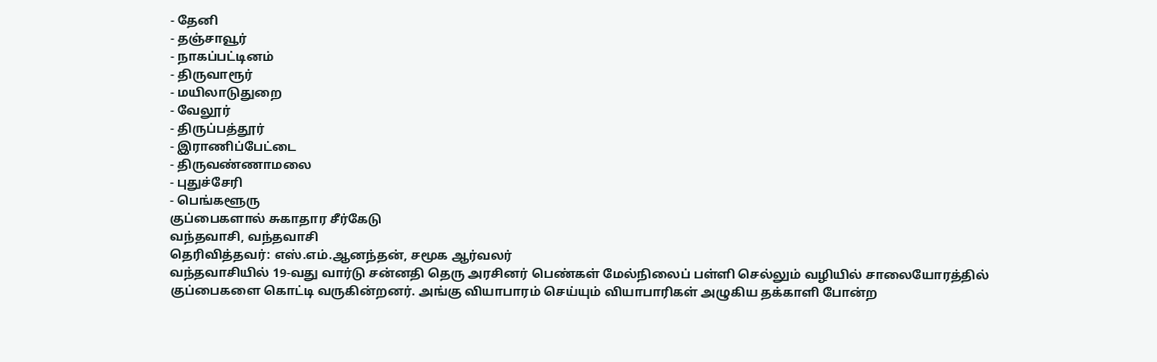- தேனி
- தஞ்சாவூர்
- நாகப்பட்டினம்
- திருவாரூர்
- மயிலாடுதுறை
- வேலூர்
- திருப்பத்தூர்
- இராணிப்பேட்டை
- திருவண்ணாமலை
- புதுச்சேரி
- பெங்களூரு
குப்பைகளால் சுகாதார சீர்கேடு
வந்தவாசி, வந்தவாசி
தெரிவித்தவர்: எஸ்.எம்.ஆனந்தன், சமூக ஆர்வலர்
வந்தவாசியில் 19-வது வார்டு சன்னதி தெரு அரசினர் பெண்கள் மேல்நிலைப் பள்ளி செல்லும் வழியில் சாலையோரத்தில் குப்பைகளை கொட்டி வருகின்றனர். அங்கு வியாபாரம் செய்யும் வியாபாரிகள் அழுகிய தக்காளி போன்ற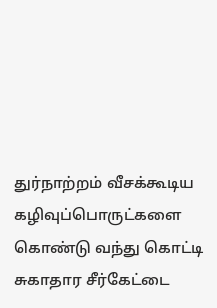துர்நாற்றம் வீசக்கூடிய கழிவுப்பொருட்களை கொண்டு வந்து கொட்டி சுகாதார சீர்கேட்டை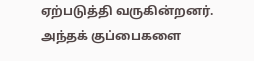ஏற்படுத்தி வருகின்றனர். அந்தக் குப்பைகளை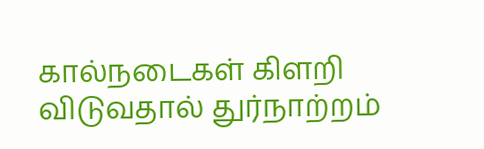கால்நடைகள் கிளறி விடுவதால் துர்நாற்றம்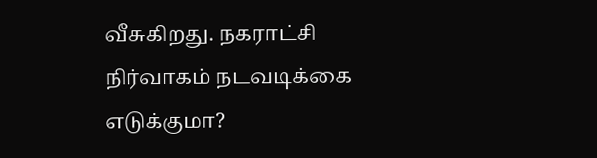வீசுகிறது. நகராட்சி நிர்வாகம் நடவடிக்கை எடுக்குமா?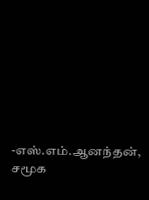-எஸ்.எம்.ஆனந்தன், சமூக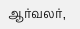ஆர்வலர்,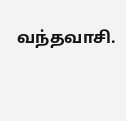வந்தவாசி.